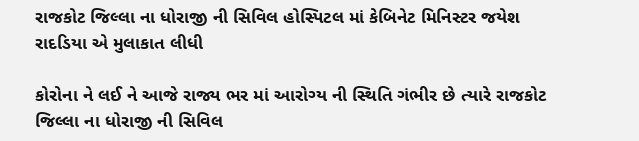રાજકોટ જિલ્લા ના ધોરાજી ની સિવિલ હોસ્પિટલ માં કેબિનેટ મિનિસ્ટર જયેશ રાદડિયા એ મુલાકાત લીધી

કોરોના ને લઈ ને આજે રાજ્ય ભર માં આરોગ્ય ની સ્થિતિ ગંભીર છે ત્યારે રાજકોટ જિલ્લા ના ધોરાજી ની સિવિલ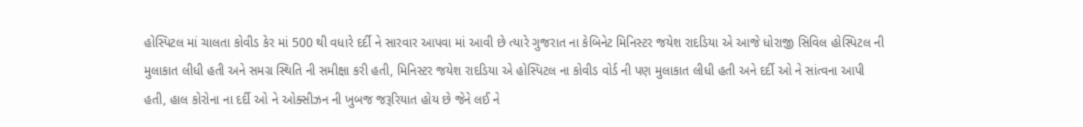હોસ્પિટલ માં ચાલતા કોવીડ કેર માં 500 થી વધારે દર્દી ને સારવાર આપવા માં આવી છે ત્યારે ગુજરાત ના કેબિનેટ મિનિસ્ટર જયેશ રાદડિયા એ આજે ધોરાજી સિવિલ હોસ્પિટલ ની મુલાકાત લીધી હતી અને સમગ્ર સ્થિતિ ની સમીક્ષા કરી હતી, મિનિસ્ટર જયેશ રાદડિયા એ હોસ્પિટલ ના કોવીડ વોર્ડ ની પણ મુલાકાત લીધી હતી અને દર્દી ઓ ને સાંત્વના આપી હતી, હાલ કોરોના ના દર્દી ઓ ને ઓક્સીઝન ની ખુબજ જરૂરિયાત હોય છે જેને લઈ ને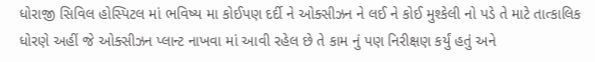ધોરાજી સિવિલ હોસ્પિટલ માં ભવિષ્ય મા કોઈપણ દર્દી ને ઓક્સીઝન ને લઈ ને કોઈ મુશ્કેલી નો પડે તે માટે તાત્કાલિક ધોરણે અહીં જે ઓક્સીઝન પ્લાન્ટ નાખવા માં આવી રહેલ છે તે કામ નું પણ નિરીક્ષણ કર્યું હતું અને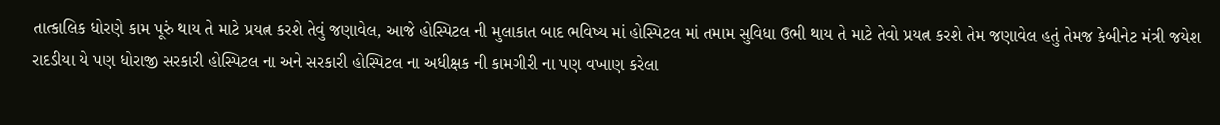તાત્કાલિક ધોરણે કામ પૂરું થાય તે માટે પ્રયત્ન કરશે તેવું જણાવેલ, આજે હોસ્પિટલ ની મુલાકાત બાદ ભવિષ્ય માં હોસ્પિટલ માં તમામ સુવિધા ઉભી થાય તે માટે તેવો પ્રયત્ન કરશે તેમ જણાવેલ હતું તેમજ કેબીનેટ મંત્રી જયેશ રાદડીયા યે પણ ધોરાજી સરકારી હોસ્પિટલ ના અને સરકારી હોસ્પિટલ ના અધીક્ષક ની કામગીરી ના પણ વખાણ કરેલા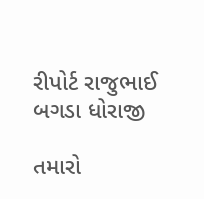રીપોર્ટ રાજુભાઈ બગડા ધોરાજી

તમારો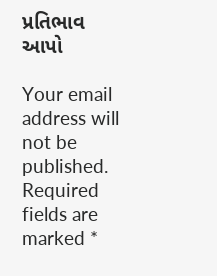પ્રતિભાવ આપો

Your email address will not be published. Required fields are marked *